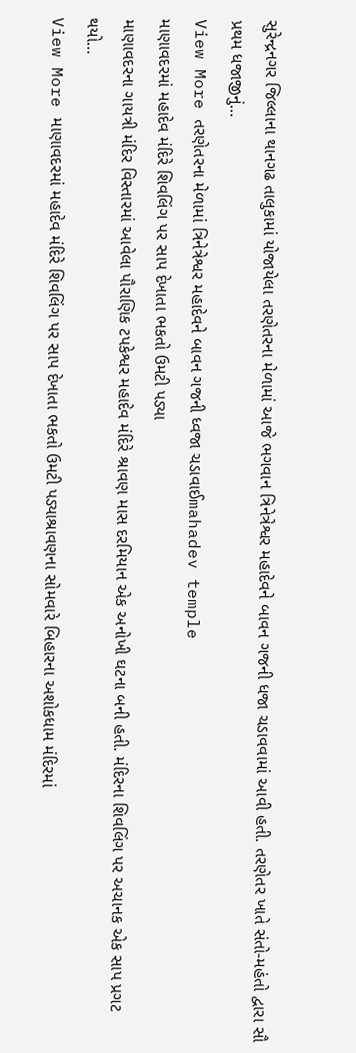સુરેન્દ્રનગર જિલ્લાના થાનગઢ તાલુકામાં યોજાયેલા તરણેતરના મેળામાં આજે ભગવાન ત્રિનેત્રેશ્વર મહાદેવને બાવન ગજની ધજા ચડાવવામાં આવી હતી. તરણેતર ખાતે સંતો-મહંતો દ્વારા સૌ પ્રથમ ધજાજીનું…
View More તરણેતરના મેળામાં ત્રિનેત્રેશ્વર મહાદેવને બાવન ગજની ધ્વજા ચડાવાઈmahadev temple
માણાવદરમાં મહાદેવ મંદિરે શિવલિંગ પર સાપ દેખાતા ભકતો ઉમટી પડ્યા
માણાવદરના ગાયત્રી મંદિર વિસ્તારમાં આવેલા પૌરાણિક ટપકેશ્વર મહાદેવ મંદિરે શ્રાવણ માસ દરમિયાન એક અનોખી ઘટના બની હતી. મંદિરના શિવલિંગ પર અચાનક એક સાપ પ્રગટ થયો…
View More માણાવદરમાં મહાદેવ મંદિરે શિવલિંગ પર સાપ દેખાતા ભકતો ઉમટી પડ્યાશ્રાવણના સોમવારે બિહારના અશોકધામ મંદિરમાં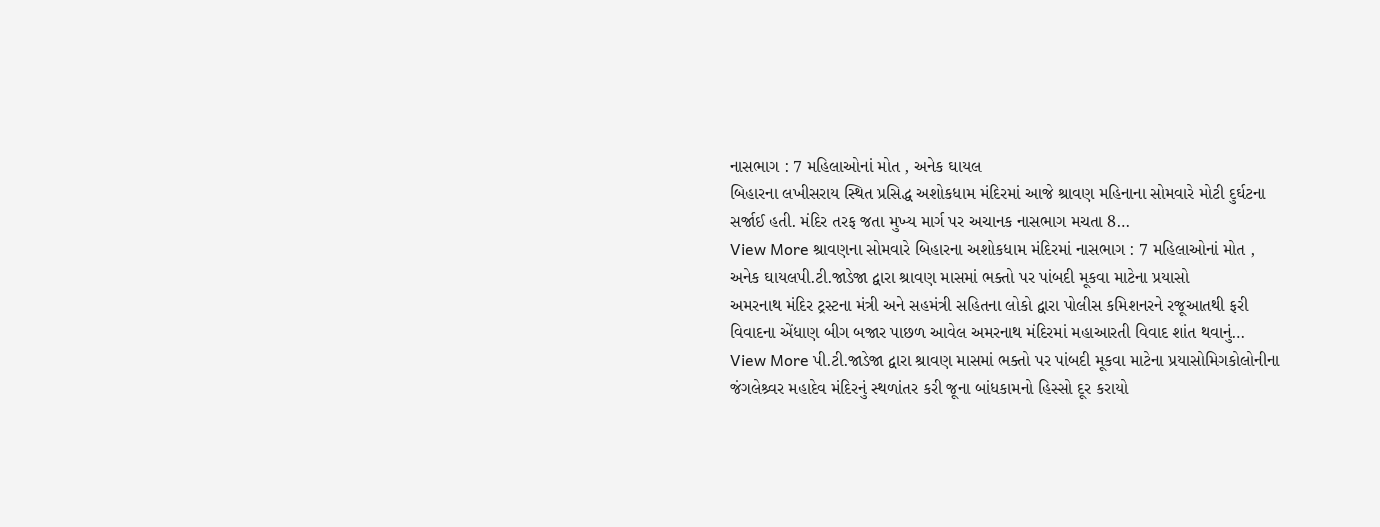નાસભાગ : 7 મહિલાઓનાં મોત , અનેક ઘાયલ
બિહારના લખીસરાય સ્થિત પ્રસિદ્ધ અશોકધામ મંદિરમાં આજે શ્રાવણ મહિનાના સોમવારે મોટી દુર્ઘટના સર્જાઈ હતી. મંદિર તરફ જતા મુખ્ય માર્ગ પર અચાનક નાસભાગ મચતા 8…
View More શ્રાવણના સોમવારે બિહારના અશોકધામ મંદિરમાં નાસભાગ : 7 મહિલાઓનાં મોત , અનેક ઘાયલપી.ટી.જાડેજા દ્વારા શ્રાવણ માસમાં ભક્તો પર પાંબદી મૂકવા માટેના પ્રયાસો
અમરનાથ મંદિર ટ્રસ્ટના મંત્રી અને સહમંત્રી સહિતના લોકો દ્વારા પોલીસ કમિશનરને રજૂઆતથી ફરી વિવાદના એંધાણ બીગ બજાર પાછળ આવેલ અમરનાથ મંદિરમાં મહાઆરતી વિવાદ શાંત થવાનું…
View More પી.ટી.જાડેજા દ્વારા શ્રાવણ માસમાં ભક્તો પર પાંબદી મૂકવા માટેના પ્રયાસોમિગકોલોનીના જંગલેશ્ર્વર મહાદેવ મંદિરનું સ્થળાંતર કરી જૂના બાંધકામનો હિસ્સો દૂર કરાયો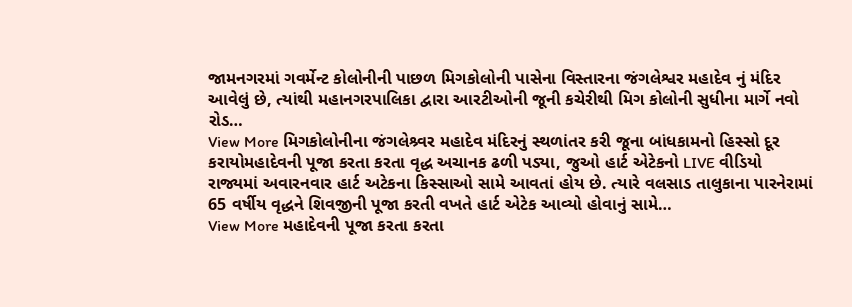જામનગરમાં ગવર્મેન્ટ કોલોનીની પાછળ મિગકોલોની પાસેના વિસ્તારના જંગલેશ્વર મહાદેવ નું મંદિર આવેલું છે, ત્યાંથી મહાનગરપાલિકા દ્વારા આરટીઓની જૂની કચેરીથી મિગ કોલોની સુધીના માર્ગે નવો રોડ…
View More મિગકોલોનીના જંગલેશ્ર્વર મહાદેવ મંદિરનું સ્થળાંતર કરી જૂના બાંધકામનો હિસ્સો દૂર કરાયોમહાદેવની પૂજા કરતા કરતા વૃદ્ધ અચાનક ઢળી પડ્યા, જુઓ હાર્ટ એટેકનો LIVE વીડિયો
રાજ્યમાં અવારનવાર હાર્ટ અટેકના કિસ્સાઓ સામે આવતાં હોય છે. ત્યારે વલસાડ તાલુકાના પારનેરામાં 65 વર્ષીય વૃદ્ધને શિવજીની પૂજા કરતી વખતે હાર્ટ એટેક આવ્યો હોવાનું સામે…
View More મહાદેવની પૂજા કરતા કરતા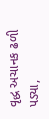વૃદ્ધ અચાનક ઢળી પડ્યા,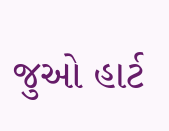જુઓ હાર્ટ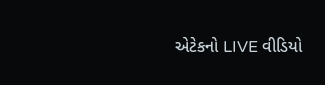એટેકનો LIVE વીડિયો